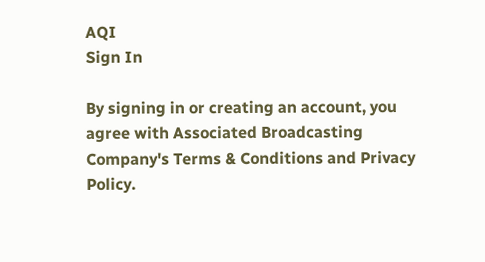AQI
Sign In

By signing in or creating an account, you agree with Associated Broadcasting Company's Terms & Conditions and Privacy Policy.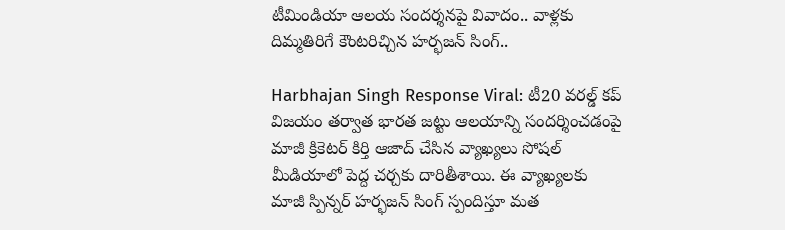టీమిండియా ఆలయ సందర్శనపై వివాదం.. వాళ్లకు దిమ్మతిరిగే కౌంటరిచ్చిన హర్భజన్ సింగ్..

Harbhajan Singh Response Viral: టీ20 వరల్డ్ కప్ విజయం తర్వాత భారత జట్టు ఆలయాన్ని సందర్శించడంపై మాజీ క్రికెటర్ కిర్తి ఆజాద్ చేసిన వ్యాఖ్యలు సోషల్ మీడియాలో పెద్ద చర్చకు దారితీశాయి. ఈ వ్యాఖ్యలకు మాజీ స్పిన్నర్ హర్భజన్ సింగ్ స్పందిస్తూ మత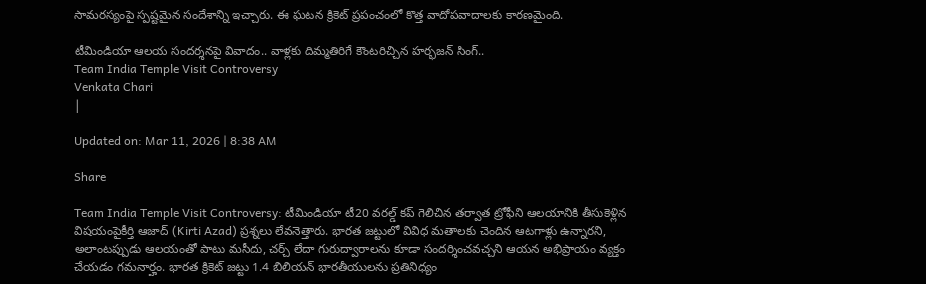సామరస్యంపై స్పష్టమైన సందేశాన్ని ఇచ్చారు. ఈ ఘటన క్రికెట్ ప్రపంచంలో కొత్త వాదోపవాదాలకు కారణమైంది.

టీమిండియా ఆలయ సందర్శనపై వివాదం.. వాళ్లకు దిమ్మతిరిగే కౌంటరిచ్చిన హర్భజన్ సింగ్..
Team India Temple Visit Controversy
Venkata Chari
|

Updated on: Mar 11, 2026 | 8:38 AM

Share

Team India Temple Visit Controversy: టీమిండియా టీ20 వరల్డ్ కప్ గెలిచిన తర్వాత ట్రోఫీని ఆలయానికి తీసుకెళ్లిన విషయంపైకీర్తి ఆజాద్ (Kirti Azad) ప్రశ్నలు లేవనెత్తారు. భారత జట్టులో వివిధ మతాలకు చెందిన ఆటగాళ్లు ఉన్నారని, అలాంటప్పుడు ఆలయంతో పాటు మసీదు, చర్చ్ లేదా గురుద్వారాలను కూడా సందర్శించవచ్చని ఆయన అభిప్రాయం వ్యక్తం చేయడం గమనార్హం. భారత క్రికెట్ జట్టు 1.4 బిలియన్ భారతీయులను ప్రతినిధ్యం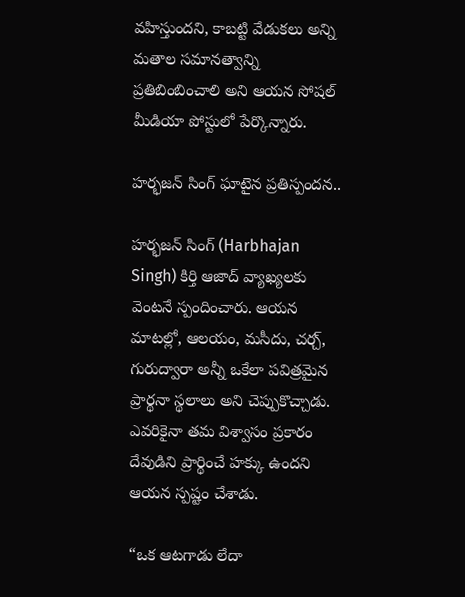వహిస్తుందని, కాబట్టి వేడుకలు అన్ని మతాల సమానత్వాన్ని ప్రతిబింబించాలి అని ఆయన సోషల్ మీడియా పోస్టులో పేర్కొన్నారు.

హర్భజన్ సింగ్ ఘాటైన ప్రతిస్పందన..

హర్భజన్ సింగ్ (Harbhajan Singh) కిర్తి ఆజాద్ వ్యాఖ్యలకు వెంటనే స్పందించారు. ఆయన మాటల్లో, ఆలయం, మసీదు, చర్చ్, గురుద్వారా అన్నీ ఒకేలా పవిత్రమైన ప్రార్థనా స్థలాలు అని చెప్పుకొచ్చాడు. ఎవరికైనా తమ విశ్వాసం ప్రకారం దేవుడిని ప్రార్థించే హక్కు ఉందని ఆయన స్పష్టం చేశాడు.

“ఒక ఆటగాడు లేదా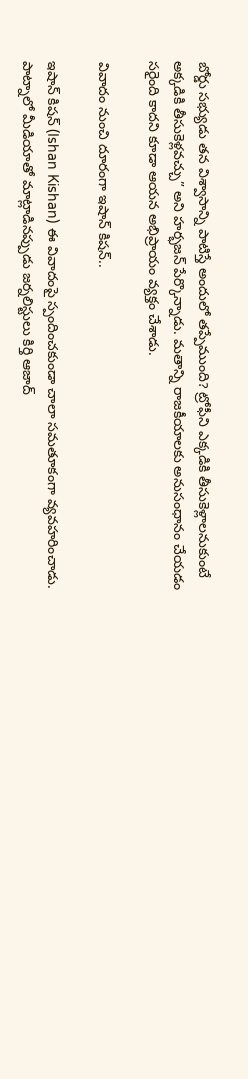బోర్డు సభ్యుడు తన విశ్వాసాన్ని పాటిస్తే అందులో తప్పేముంది? ట్రోఫీని ఎక్కడికి తీసుకెళ్లాలనుకుంటే అక్కడికి తీసుకెళ్లవచ్చు” అని హర్భజన్ పేర్కొన్నాడు. మతాన్ని రాజకీయాలకు అనుసంధానం చేయడం సరైంది కాదని కూడా ఆయన అభిప్రాయం వ్యక్తం చేశాడు.

వివాదం నుంచి దూరంగా ఇషాన్ కిషన్..

ఇషాన్ కిషన్ (Ishan Kishan) ఈ వివాదంపై స్పందించకుండా చాలా సమతూకంగా వ్యవహరించాడు. పాట్నాలో మీడియాతో మాట్లాడినప్పుడు జర్నలిస్టులు కిర్తి ఆజాద్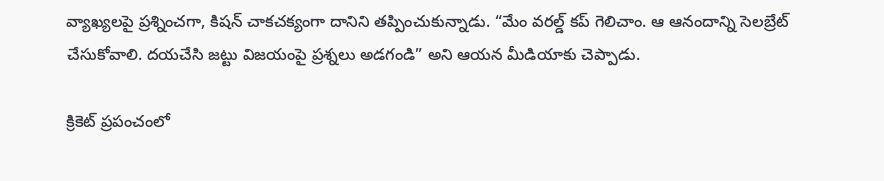వ్యాఖ్యలపై ప్రశ్నించగా, కిషన్ చాకచక్యంగా దానిని తప్పించుకున్నాడు. “మేం వరల్డ్ కప్ గెలిచాం. ఆ ఆనందాన్ని సెలబ్రేట్ చేసుకోవాలి. దయచేసి జట్టు విజయంపై ప్రశ్నలు అడగండి” అని ఆయన మీడియాకు చెప్పాడు.

క్రికెట్ ప్రపంచంలో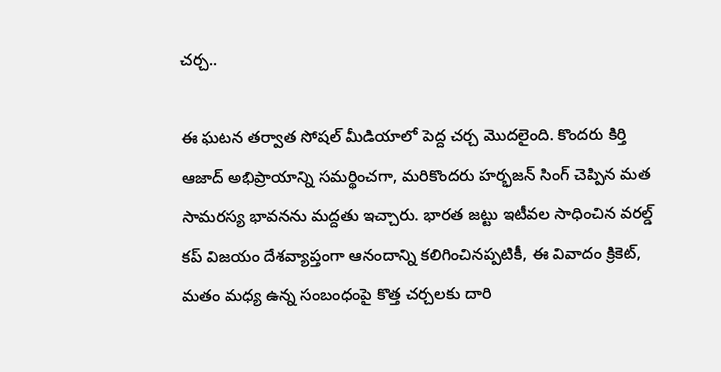చర్చ..

ఈ ఘటన తర్వాత సోషల్ మీడియాలో పెద్ద చర్చ మొదలైంది. కొందరు కిర్తి ఆజాద్ అభిప్రాయాన్ని సమర్థించగా, మరికొందరు హర్భజన్ సింగ్ చెప్పిన మత సామరస్య భావనను మద్దతు ఇచ్చారు. భారత జట్టు ఇటీవల సాధించిన వరల్డ్ కప్ విజయం దేశవ్యాప్తంగా ఆనందాన్ని కలిగించినప్పటికీ, ఈ వివాదం క్రికెట్, మతం మధ్య ఉన్న సంబంధంపై కొత్త చర్చలకు దారి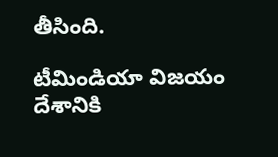తీసింది.

టీమిండియా విజయం దేశానికి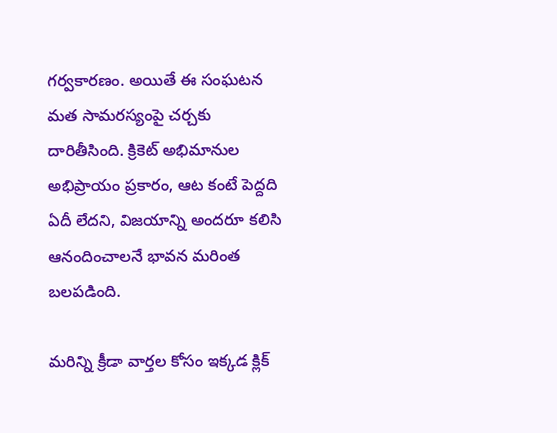గర్వకారణం. అయితే ఈ సంఘటన మత సామరస్యంపై చర్చకు దారితీసింది. క్రికెట్ అభిమానుల అభిప్రాయం ప్రకారం, ఆట కంటే పెద్దది ఏదీ లేదని, విజయాన్ని అందరూ కలిసి ఆనందించాలనే భావన మరింత బలపడింది.

మరిన్ని క్రీడా వార్తల కోసం ఇక్కడ క్లిక్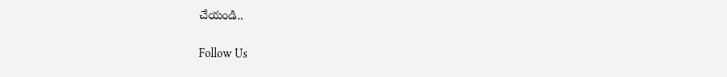చేయండి..

Follow Us